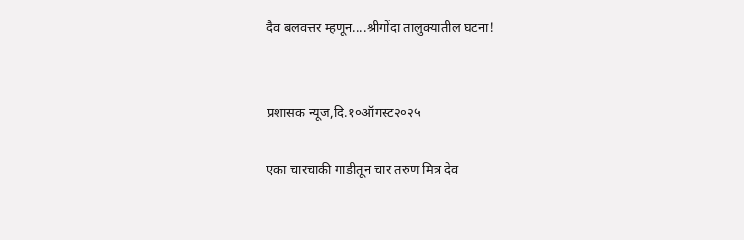दैव बलवत्तर म्हणून....श्रीगोंदा तालुक्यातील घटना!


प्रशासक न्यूज,दि.१०ऑगस्ट२०२५

एका चारचाकी गाडीतून चार तरुण मित्र देव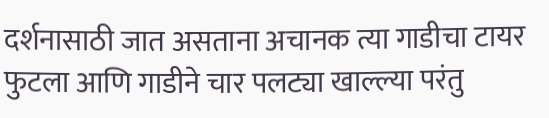दर्शनासाठी जात असताना अचानक त्या गाडीचा टायर फुटला आणि गाडीने चार पलट्या खाल्ल्या परंतु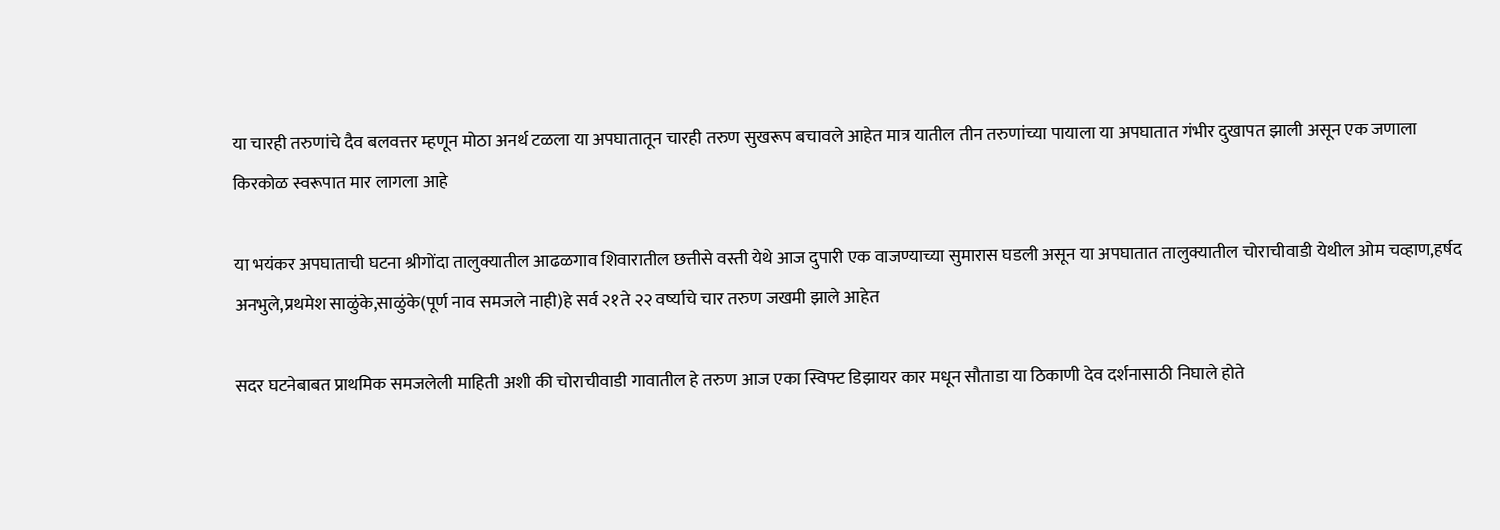या चारही तरुणांचे दैव बलवत्तर म्हणून मोठा अनर्थ टळला या अपघातातून चारही तरुण सुखरूप बचावले आहेत मात्र यातील तीन तरुणांच्या पायाला या अपघातात गंभीर दुखापत झाली असून एक जणाला किरकोळ स्वरूपात मार लागला आहे

या भयंकर अपघाताची घटना श्रीगोंदा तालुक्यातील आढळगाव शिवारातील छत्तीसे वस्ती येथे आज दुपारी एक वाजण्याच्या सुमारास घडली असून या अपघातात तालुक्यातील चोराचीवाडी येथील ओम चव्हाण,हर्षद अनभुले,प्रथमेश साळुंके,साळुंके(पूर्ण नाव समजले नाही)हे सर्व २१ते २२ वर्ष्याचे चार तरुण जखमी झाले आहेत

सदर घटनेबाबत प्राथमिक समजलेली माहिती अशी की चोराचीवाडी गावातील हे तरुण आज एका स्विफ्ट डिझायर कार मधून सौताडा या ठिकाणी देव दर्शनासाठी निघाले होते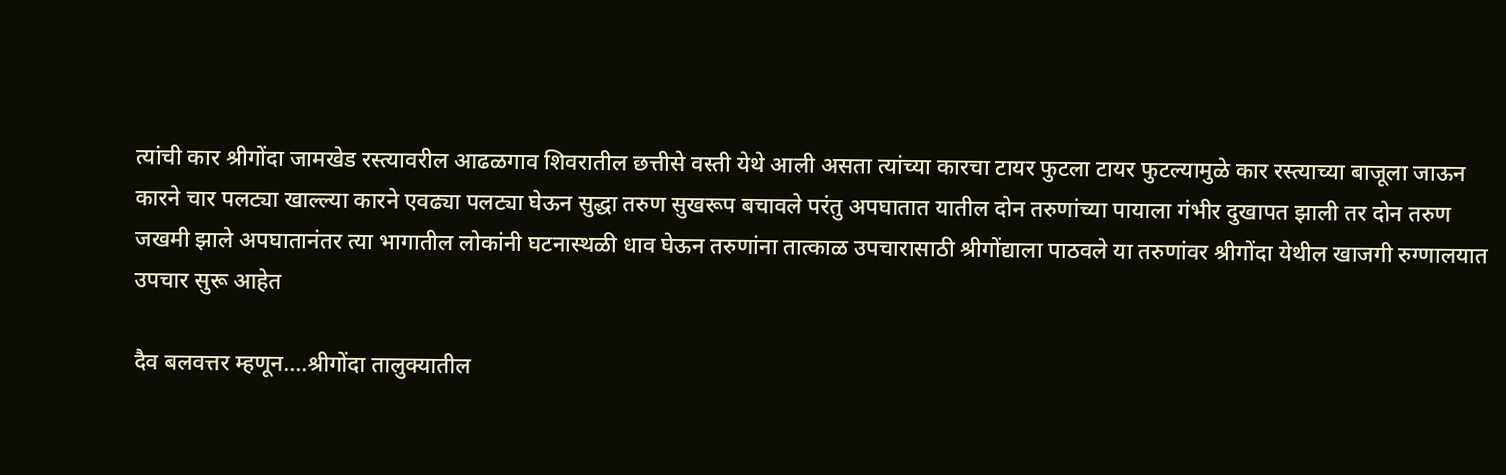त्यांची कार श्रीगोंदा जामखेड रस्त्यावरील आढळगाव शिवरातील छत्तीसे वस्ती येथे आली असता त्यांच्या कारचा टायर फुटला टायर फुटल्यामुळे कार रस्त्याच्या बाजूला जाऊन कारने चार पलट्या खाल्ल्या कारने एवढ्या पलट्या घेऊन सुद्धा तरुण सुखरूप बचावले परंतु अपघातात यातील दोन तरुणांच्या पायाला गंभीर दुखापत झाली तर दोन तरुण जखमी झाले अपघातानंतर त्या भागातील लोकांनी घटनास्थळी धाव घेऊन तरुणांना तात्काळ उपचारासाठी श्रीगोंद्याला पाठवले या तरुणांवर श्रीगोंदा येथील खाजगी रुग्णालयात उपचार सुरू आहेत

दैव बलवत्तर म्हणून....श्रीगोंदा तालुक्यातील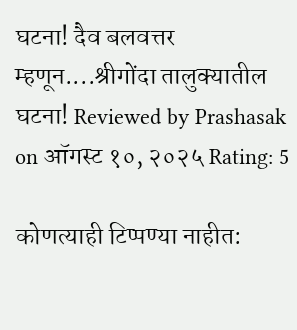घटना! दैव बलवत्तर म्हणून....श्रीगोंदा तालुक्यातील घटना! Reviewed by Prashasak on ऑगस्ट १०, २०२५ Rating: 5

कोणत्याही टिप्पण्‍या नाहीत: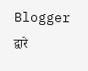Blogger द्वारे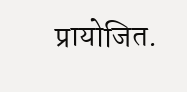प्रायोजित.